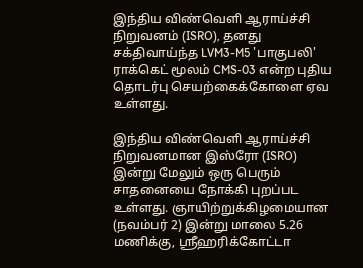இந்திய விண்வெளி ஆராய்ச்சி நிறுவனம் (ISRO), தனது சக்திவாய்ந்த LVM3-M5 'பாகுபலி' ராக்கெட் மூலம் CMS-03 என்ற புதிய தொடர்பு செயற்கைக்கோளை ஏவ உள்ளது.

இந்திய விண்வெளி ஆராய்ச்சி நிறுவனமான இஸ்ரோ (ISRO) இன்று மேலும் ஒரு பெரும் சாதனையை நோக்கி புறப்பட உள்ளது. ஞாயிற்றுக்கிழமையான (நவம்பர் 2) இன்று மாலை 5.26 மணிக்கு, ஸ்ரீஹரிக்கோட்டா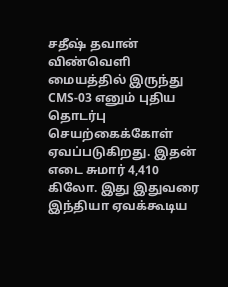சதீஷ் தவான் விண்வெளி மையத்தில் இருந்து CMS-03 எனும் புதிய தொடர்பு செயற்கைக்கோள் ஏவப்படுகிறது. இதன் எடை சுமார் 4,410 கிலோ. இது இதுவரை இந்தியா ஏவக்கூடிய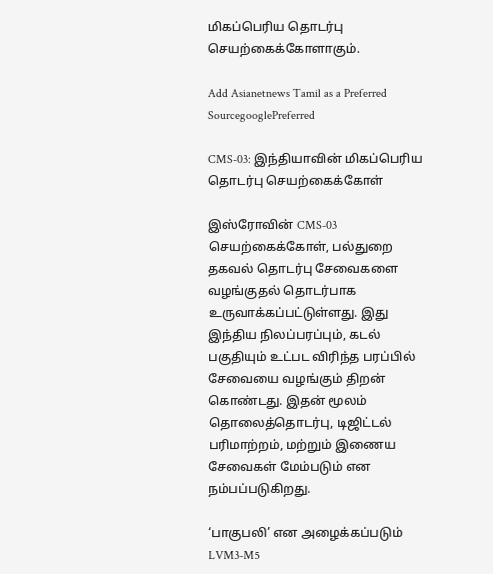மிகப்பெரிய தொடர்பு செயற்கைக்கோளாகும்.

Add Asianetnews Tamil as a Preferred SourcegooglePreferred

CMS-03: இந்தியாவின் மிகப்பெரிய தொடர்பு செயற்கைக்கோள்

இஸ்ரோவின் CMS-03 செயற்கைக்கோள், பல்துறை தகவல் தொடர்பு சேவைகளை வழங்குதல் தொடர்பாக உருவாக்கப்பட்டுள்ளது. இது இந்திய நிலப்பரப்பும், கடல் பகுதியும் உட்பட விரிந்த பரப்பில் சேவையை வழங்கும் திறன் கொண்டது. இதன் மூலம் தொலைத்தொடர்பு, டிஜிட்டல் பரிமாற்றம், மற்றும் இணைய சேவைகள் மேம்படும் என நம்பப்படுகிறது.

‘பாகுபலி’ என அழைக்கப்படும் LVM3-M5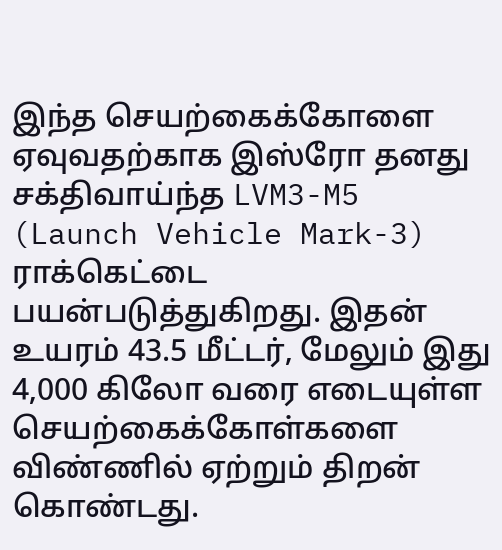இந்த செயற்கைக்கோளை ஏவுவதற்காக இஸ்ரோ தனது சக்திவாய்ந்த LVM3-M5 (Launch Vehicle Mark-3) ராக்கெட்டை பயன்படுத்துகிறது. இதன் உயரம் 43.5 மீட்டர், மேலும் இது 4,000 கிலோ வரை எடையுள்ள செயற்கைக்கோள்களை விண்ணில் ஏற்றும் திறன் கொண்டது.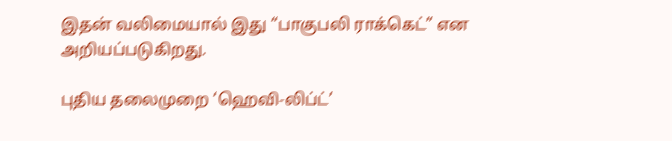இதன் வலிமையால் இது “பாகுபலி ராக்கெட்” என அறியப்படுகிறது.

புதிய தலைமுறை ‘ஹெவி-லிப்ட்’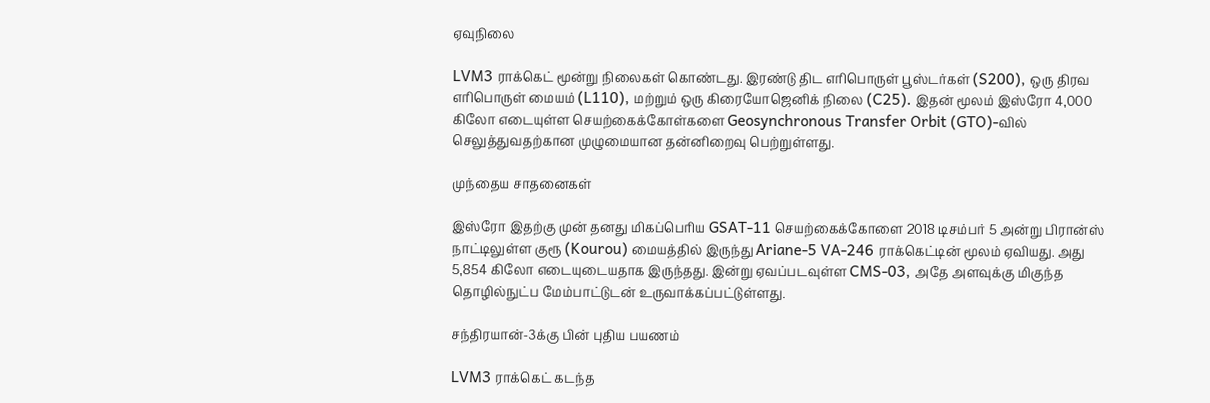ஏவுநிலை

LVM3 ராக்கெட் மூன்று நிலைகள் கொண்டது. இரண்டு திட எரிபொருள் பூஸ்டர்கள் (S200), ஒரு திரவ எரிபொருள் மையம் (L110), மற்றும் ஒரு கிரையோஜெனிக் நிலை (C25). இதன் மூலம் இஸ்ரோ 4,000 கிலோ எடையுள்ள செயற்கைக்கோள்களை Geosynchronous Transfer Orbit (GTO)-வில் செலுத்துவதற்கான முழுமையான தன்னிறைவு பெற்றுள்ளது.

முந்தைய சாதனைகள்

இஸ்ரோ இதற்கு முன் தனது மிகப்பெரிய GSAT-11 செயற்கைக்கோளை 2018 டிசம்பர் 5 அன்று பிரான்ஸ் நாட்டிலுள்ள குரூ (Kourou) மையத்தில் இருந்து Ariane-5 VA-246 ராக்கெட்டின் மூலம் ஏவியது. அது 5,854 கிலோ எடையுடையதாக இருந்தது. இன்று ஏவப்படவுள்ள CMS-03, அதே அளவுக்கு மிகுந்த தொழில்நுட்ப மேம்பாட்டுடன் உருவாக்கப்பட்டுள்ளது.

சந்திரயான்-3க்கு பின் புதிய பயணம்

LVM3 ராக்கெட் கடந்த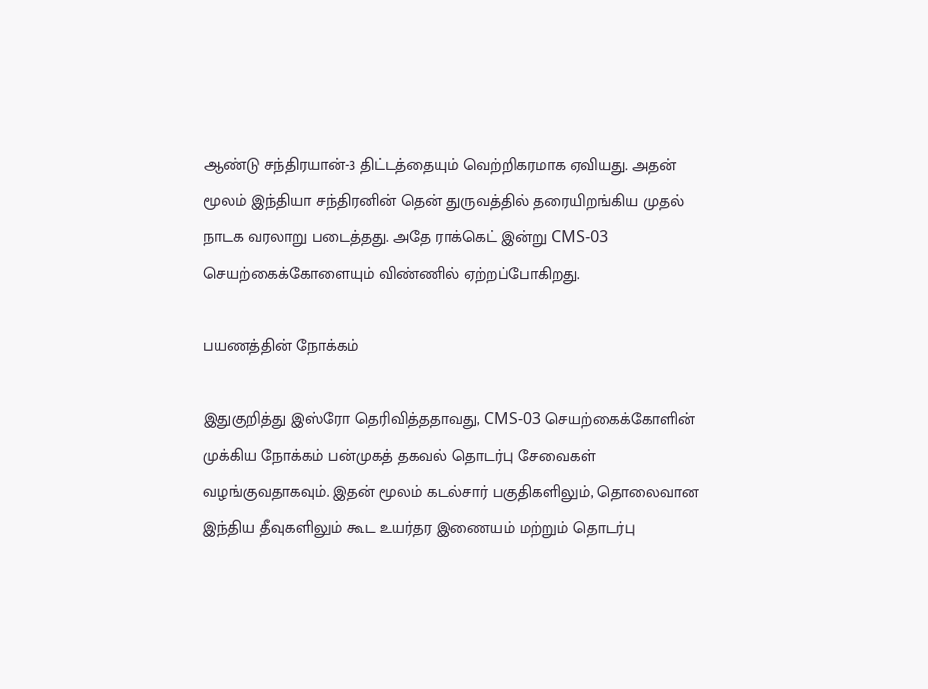ஆண்டு சந்திரயான்-3 திட்டத்தையும் வெற்றிகரமாக ஏவியது. அதன் மூலம் இந்தியா சந்திரனின் தென் துருவத்தில் தரையிறங்கிய முதல் நாடக வரலாறு படைத்தது. அதே ராக்கெட் இன்று CMS-03 செயற்கைக்கோளையும் விண்ணில் ஏற்றப்போகிறது.

பயணத்தின் நோக்கம்

இதுகுறித்து இஸ்ரோ தெரிவித்ததாவது, CMS-03 செயற்கைக்கோளின் முக்கிய நோக்கம் பன்முகத் தகவல் தொடர்பு சேவைகள் வழங்குவதாகவும். இதன் மூலம் கடல்சார் பகுதிகளிலும், தொலைவான இந்திய தீவுகளிலும் கூட உயர்தர இணையம் மற்றும் தொடர்பு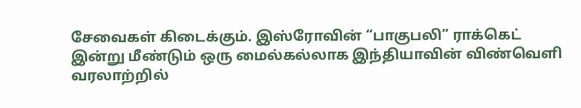சேவைகள் கிடைக்கும். இஸ்ரோவின் “பாகுபலி” ராக்கெட் இன்று மீண்டும் ஒரு மைல்கல்லாக இந்தியாவின் விண்வெளி வரலாற்றில்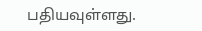பதியவுள்ளது.